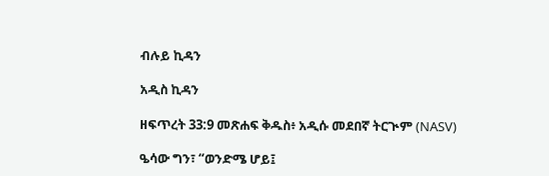ብሉይ ኪዳን

አዲስ ኪዳን

ዘፍጥረት 33:9 መጽሐፍ ቅዱስ፥ አዲሱ መደበኛ ትርጒም (NASV)

ዔሳው ግን፣ “ወንድሜ ሆይ፤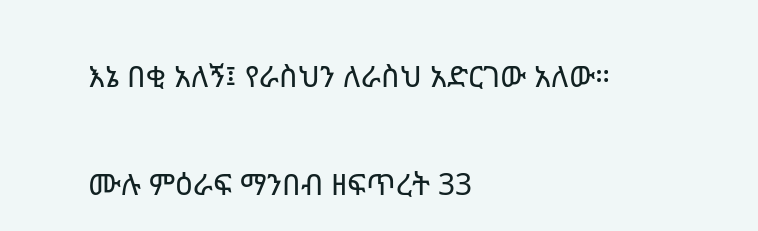እኔ በቂ አለኝ፤ የራስህን ለራስህ አድርገው አለው።

ሙሉ ምዕራፍ ማንበብ ዘፍጥረት 33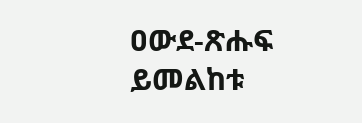ዐውደ-ጽሑፍ ይመልከቱ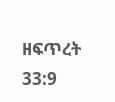ዘፍጥረት 33:9